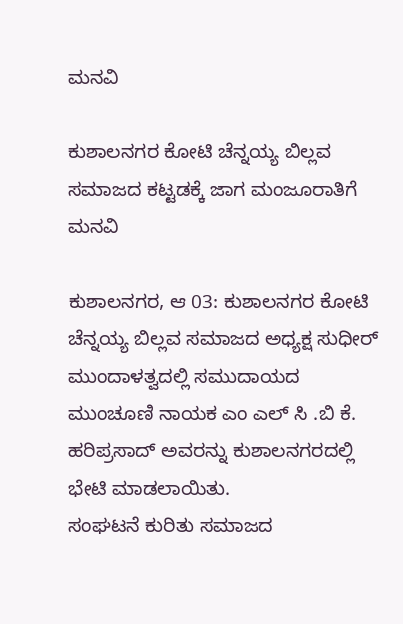ಮನವಿ

ಕುಶಾಲನಗರ ಕೋಟಿ ಚೆನ್ನಯ್ಯ ಬಿಲ್ಲವ ಸಮಾಜದ ಕಟ್ಟಡಕ್ಕೆ ಜಾಗ ಮಂಜೂರಾತಿಗೆ‌ ಮನವಿ

ಕುಶಾಲನಗರ, ಆ 03: ಕುಶಾಲನಗರ ಕೋಟಿ ಚೆನ್ನಯ್ಯ ಬಿಲ್ಲವ ಸಮಾಜದ ಅಧ್ಯಕ್ಷ ಸುಧೀರ್ ಮುಂದಾಳತ್ವದಲ್ಲಿ ಸಮುದಾಯದ ಮುಂಚೂಣಿ ನಾಯಕ ಎಂ ಎಲ್ ಸಿ .ಬಿ ಕೆ. ಹರಿಪ್ರಸಾದ್ ಅವರನ್ನು ಕುಶಾಲನಗರದಲ್ಲಿ ಭೇಟಿ ಮಾಡಲಾಯಿತು.
ಸಂಘಟನೆ ಕುರಿತು ಸಮಾಜದ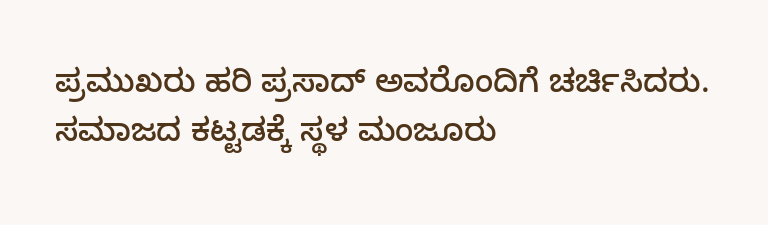ಪ್ರಮುಖರು ಹರಿ ಪ್ರಸಾದ್ ಅವರೊಂದಿಗೆ ಚರ್ಚಿಸಿದರು.
ಸಮಾಜದ ಕಟ್ಟಡಕ್ಕೆ ಸ್ಥಳ ಮಂಜೂರು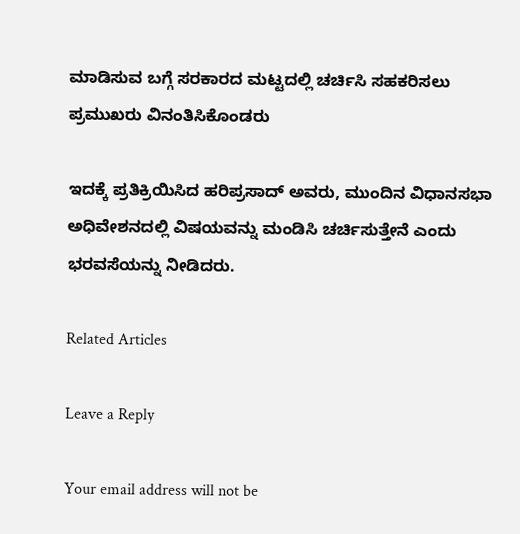ಮಾಡಿಸುವ ಬಗ್ಗೆ ಸರಕಾರದ ಮಟ್ಟದಲ್ಲಿ ಚರ್ಚಿಸಿ ಸಹಕರಿಸಲು ಪ್ರಮುಖರು ವಿನಂತಿಸಿಕೊಂಡರು

ಇದಕ್ಕೆ ಪ್ರತಿಕ್ರಿಯಿಸಿದ ಹರಿಪ್ರಸಾದ್ ಅವರು, ಮುಂದಿನ ವಿಧಾನಸಭಾ ಅಧಿವೇಶನದಲ್ಲಿ ವಿಷಯವನ್ನು ಮಂಡಿಸಿ ಚರ್ಚಿಸುತ್ತೇನೆ ಎಂದು ಭರವಸೆಯನ್ನು ನೀಡಿದರು.

Related Articles

Leave a Reply

Your email address will not be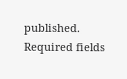published. Required fields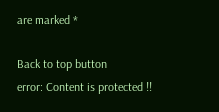are marked *

Back to top button
error: Content is protected !!